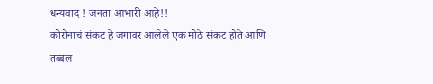धन्यवाद ! जनता आभारी आहे!!
कोरोनाचं संकट हे जगावर आलेले एक मोठे संकट होते आणि तब्बल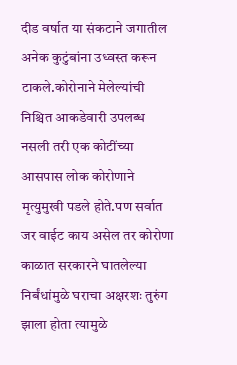दीड वर्षात या संकटाने जगातील अनेक कुटुंबांना उध्वस्त करून टाकले.कोरोनाने मेलेल्यांची निश्चित आकडेवारी उपलब्ध नसली तरी एक कोटींच्या आसपास लोक कोरोणाने मृत्युमुखी पडले होते.पण सर्वात जर वाईट काय असेल तर कोरोणा काळात सरकारने घातलेल्या निर्बंधांमुळे घराचा अक्षरशः तुरुंग झाला होता त्यामुळे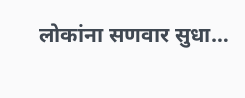लोकांना सणवार सुधा…